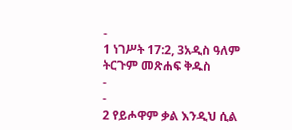-
1 ነገሥት 17:2, 3አዲስ ዓለም ትርጉም መጽሐፍ ቅዱስ
-
-
2 የይሖዋም ቃል እንዲህ ሲል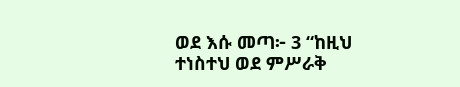ወደ እሱ መጣ፦ 3 “ከዚህ ተነስተህ ወደ ምሥራቅ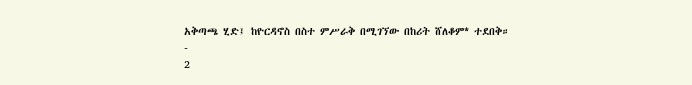አቅጣጫ ሂድ፤ ከዮርዳኖስ በስተ ምሥራቅ በሚገኘው በከሪት ሸለቆም* ተደበቅ።
-
2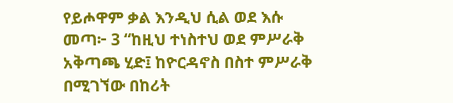የይሖዋም ቃል እንዲህ ሲል ወደ እሱ መጣ፦ 3 “ከዚህ ተነስተህ ወደ ምሥራቅ አቅጣጫ ሂድ፤ ከዮርዳኖስ በስተ ምሥራቅ በሚገኘው በከሪት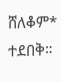ሸለቆም* ተደበቅ።